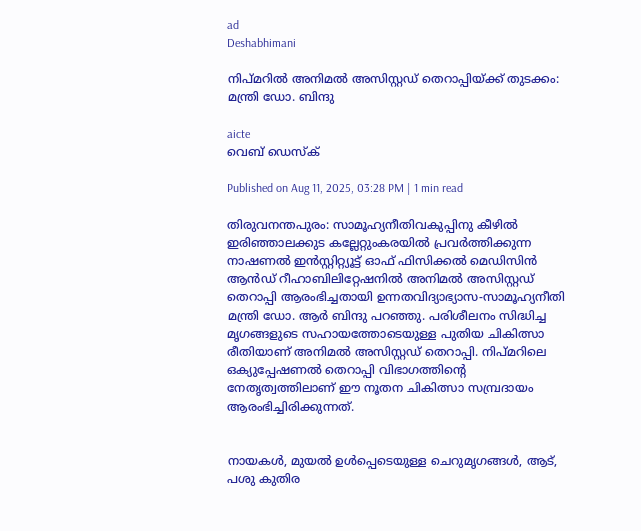ad
Deshabhimani

നിപ്മറിൽ അനിമൽ അസിസ്റ്റഡ് തെറാപ്പിയ്ക്ക് തുടക്കം: മന്ത്രി ഡോ. ബിന്ദു

aicte
വെബ് ഡെസ്ക്

Published on Aug 11, 2025, 03:28 PM | 1 min read

തിരുവനന്തപുരം: സാമൂഹ്യനീതിവകുപ്പിനു കീഴിൽ ഇരിഞ്ഞാലക്കുട കല്ലേറ്റുംകരയിൽ പ്രവർത്തിക്കുന്ന നാഷണൽ ഇൻസ്റ്റിറ്റ്യൂട്ട് ഓഫ് ഫിസിക്കൽ മെഡിസിൻ ആൻഡ് റീഹാബിലിറ്റേഷനിൽ അനിമൽ അസിസ്റ്റഡ് തെറാപ്പി ആരംഭിച്ചതായി ഉന്നതവിദ്യാഭ്യാസ-സാമൂഹ്യനീതി മന്ത്രി ഡോ. ആർ ബിന്ദു പറഞ്ഞു. പരിശീലനം സിദ്ധിച്ച മൃഗങ്ങളുടെ സഹായത്തോടെയുള്ള പുതിയ ചികിത്സാ രീതിയാണ് അനിമൽ അസിസ്റ്റഡ് തെറാപ്പി. നിപ്മറിലെ ഒക്യുപ്പേഷണൽ തെറാപ്പി വിഭാഗത്തിന്റെ നേതൃത്വത്തിലാണ് ഈ നൂതന ചികിത്സാ സമ്പ്രദായം ആരംഭിച്ചിരിക്കുന്നത്.


നായകൾ, മുയൽ ഉൾപ്പെടെയുള്ള ചെറുമൃഗങ്ങൾ, ആട്, പശു കുതിര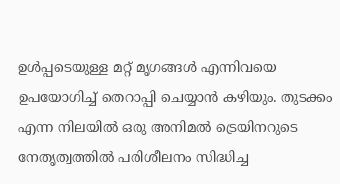ഉൾപ്പടെയുള്ള മറ്റ് മൃഗങ്ങൾ എന്നിവയെ ഉപയോഗിച്ച് തെറാപ്പി ചെയ്യാൻ കഴിയും. തുടക്കം എന്ന നിലയിൽ ഒരു അനിമൽ ട്രെയിനറുടെ നേതൃത്വത്തിൽ പരിശീലനം സിദ്ധിച്ച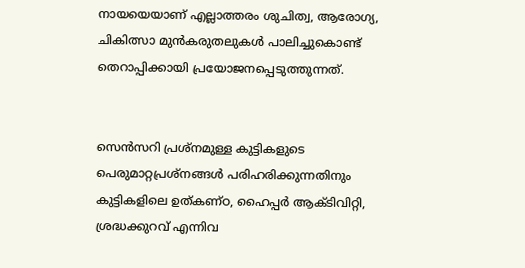നായയെയാണ് എല്ലാത്തരം ശുചിത്വ, ആരോഗ്യ, ചികിത്സാ മുൻകരുതലുകൾ പാലിച്ചുകൊണ്ട് തെറാപ്പിക്കായി പ്രയോജനപ്പെടുത്തുന്നത്.


സെൻസറി പ്രശ്നമുള്ള കുട്ടികളുടെ പെരുമാറ്റപ്രശ്നങ്ങൾ പരിഹരിക്കുന്നതിനും കുട്ടികളിലെ ഉത്കണ്ഠ, ഹൈപ്പർ ആക്ടിവിറ്റി, ശ്രദ്ധക്കുറവ് എന്നിവ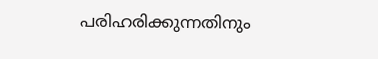പരിഹരിക്കുന്നതിനും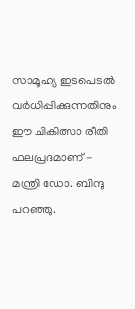സാമൂഹ്യ ഇടപെടൽ വർധിപ്പിക്കുന്നതിനും ഈ ചികിത്സാ രീതി ഫലപ്രദമാണ് - മന്ത്രി ഡോ. ബിന്ദു പറഞ്ഞു.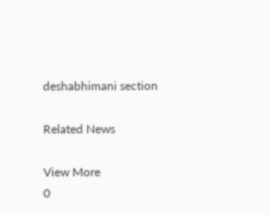deshabhimani section

Related News

View More
0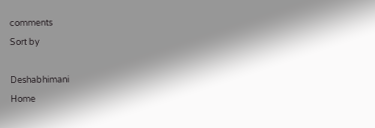comments
Sort by

Deshabhimani
Home